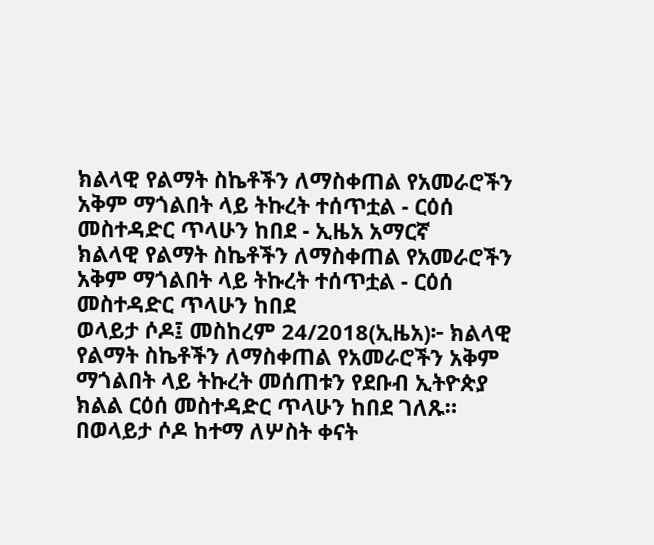ክልላዊ የልማት ስኬቶችን ለማስቀጠል የአመራሮችን አቅም ማጎልበት ላይ ትኩረት ተሰጥቷል - ርዕሰ መስተዳድር ጥላሁን ከበደ - ኢዜአ አማርኛ
ክልላዊ የልማት ስኬቶችን ለማስቀጠል የአመራሮችን አቅም ማጎልበት ላይ ትኩረት ተሰጥቷል - ርዕሰ መስተዳድር ጥላሁን ከበደ
ወላይታ ሶዶ፤ መስከረም 24/2018(ኢዜአ)፦ ክልላዊ የልማት ስኬቶችን ለማስቀጠል የአመራሮችን አቅም ማጎልበት ላይ ትኩረት መሰጠቱን የደቡብ ኢትዮጵያ ክልል ርዕሰ መስተዳድር ጥላሁን ከበደ ገለጹ።
በወላይታ ሶዶ ከተማ ለሦስት ቀናት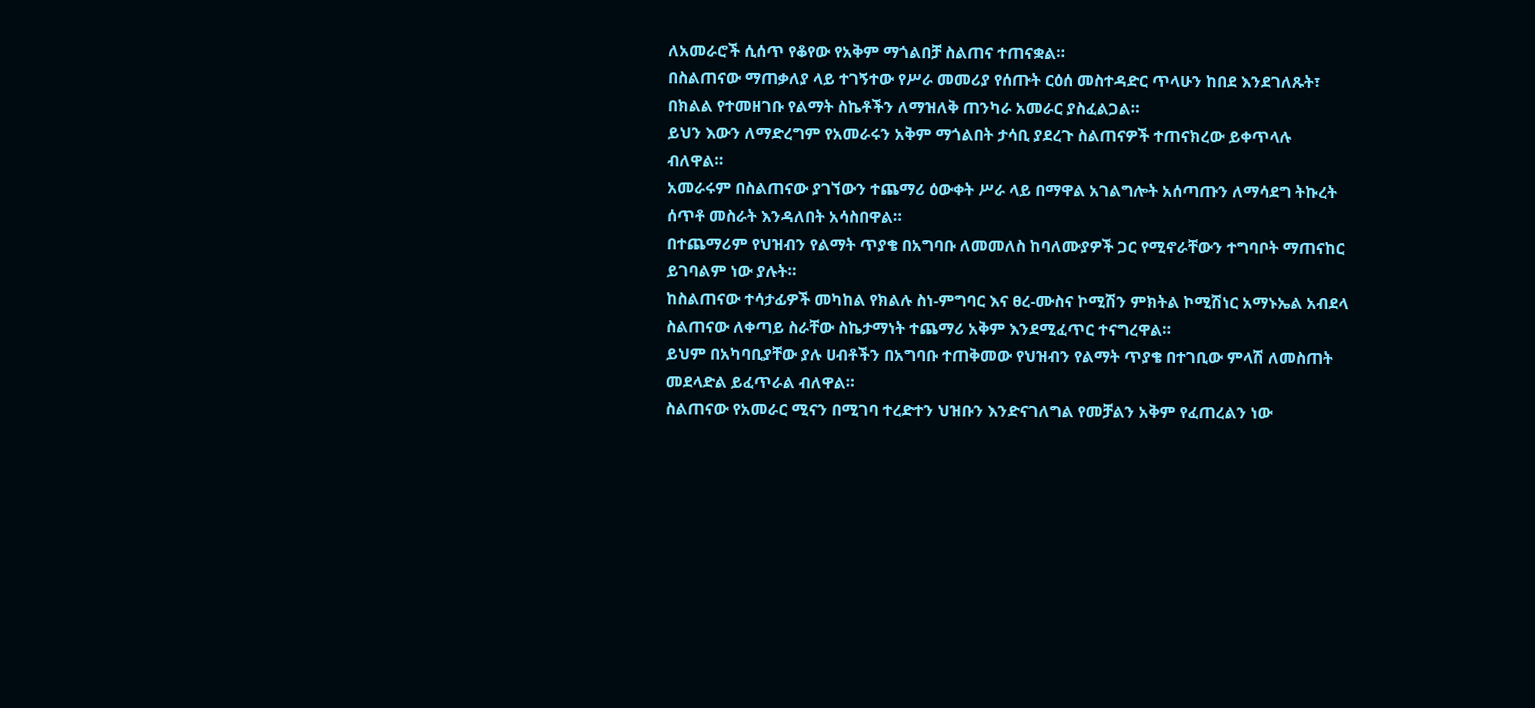ለአመራሮች ሲሰጥ የቆየው የአቅም ማጎልበቻ ስልጠና ተጠናቋል።
በስልጠናው ማጠቃለያ ላይ ተገኝተው የሥራ መመሪያ የሰጡት ርዕሰ መስተዳድር ጥላሁን ከበደ እንደገለጹት፣ በክልል የተመዘገቡ የልማት ስኬቶችን ለማዝለቅ ጠንካራ አመራር ያስፈልጋል።
ይህን እውን ለማድረግም የአመራሩን አቅም ማጎልበት ታሳቢ ያደረጉ ስልጠናዎች ተጠናክረው ይቀጥላሉ ብለዋል።
አመራሩም በስልጠናው ያገኘውን ተጨማሪ ዕውቀት ሥራ ላይ በማዋል አገልግሎት አሰጣጡን ለማሳደግ ትኩረት ሰጥቶ መስራት እንዳለበት አሳስበዋል።
በተጨማሪም የህዝብን የልማት ጥያቄ በአግባቡ ለመመለስ ከባለሙያዎች ጋር የሚኖራቸውን ተግባቦት ማጠናከር ይገባልም ነው ያሉት።
ከስልጠናው ተሳታፊዎች መካከል የክልሉ ስነ-ምግባር እና ፀረ-ሙስና ኮሚሽን ምክትል ኮሚሽነር አማኑኤል አብደላ ስልጠናው ለቀጣይ ስራቸው ስኬታማነት ተጨማሪ አቅም እንደሚፈጥር ተናግረዋል።
ይህም በአካባቢያቸው ያሉ ሀብቶችን በአግባቡ ተጠቅመው የህዝብን የልማት ጥያቄ በተገቢው ምላሽ ለመስጠት መደላድል ይፈጥራል ብለዋል።
ስልጠናው የአመራር ሚናን በሚገባ ተረድተን ህዝቡን እንድናገለግል የመቻልን አቅም የፈጠረልን ነው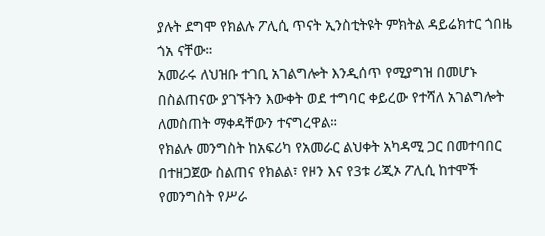ያሉት ደግሞ የክልሉ ፖሊሲ ጥናት ኢንስቲትዩት ምክትል ዳይሬክተር ጎበዜ ጎአ ናቸው።
አመራሩ ለህዝቡ ተገቢ አገልግሎት እንዲሰጥ የሚያግዝ በመሆኑ በስልጠናው ያገኙትን እውቀት ወደ ተግባር ቀይረው የተሻለ አገልግሎት ለመስጠት ማቀዳቸውን ተናግረዋል።
የክልሉ መንግስት ከአፍሪካ የአመራር ልህቀት አካዳሚ ጋር በመተባበር በተዘጋጀው ስልጠና የክልል፣ የዞን እና የ3ቱ ሪጂኦ ፖሊሲ ከተሞች የመንግስት የሥራ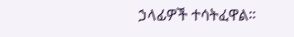ኃላፊዎች ተሳትፈዋል።